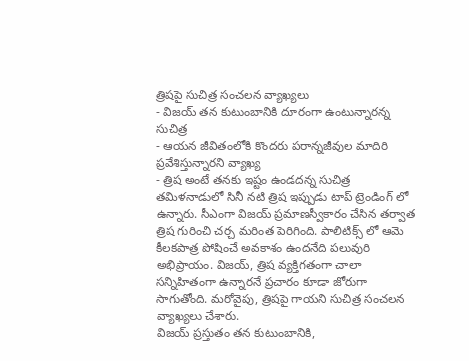త్రిషపై సుచిత్ర సంచలన వ్యాఖ్యలు
- విజయ్ తన కుటుంబానికి దూరంగా ఉంటున్నారన్న సుచిత్ర
- ఆయన జీవితంలోకి కొందరు పరాన్నజీవుల మాదిరి ప్రవేశిస్తున్నారని వ్యాఖ్య
- త్రిష అంటే తనకు ఇష్టం ఉండదన్న సుచిత్ర
తమిళనాడులో సినీ నటి త్రిష ఇప్పుడు టాప్ ట్రెండింగ్ లో ఉన్నారు. సీఎంగా విజయ్ ప్రమాణస్వీకారం చేసిన తర్వాత త్రిష గురించి చర్చ మరింత పెరిగింది. పాలిటిక్స్ లో ఆమె కీలకపాత్ర పోషించే అవకాశం ఉందనేది పలువురి అభిప్రాయం. విజయ్, త్రిష వ్యక్తిగతంగా చాలా సన్నిహితంగా ఉన్నారనే ప్రచారం కూడా జోరుగా సాగుతోంది. మరోవైపు, త్రిషపై గాయని సుచిత్ర సంచలన వ్యాఖ్యలు చేశారు.
విజయ్ ప్రస్తుతం తన కుటుంబానికి,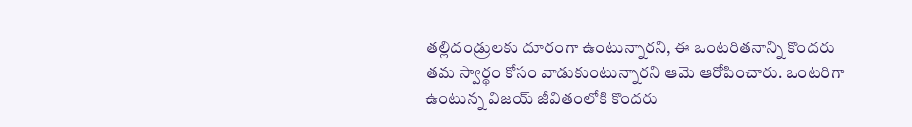తల్లిదండ్రులకు దూరంగా ఉంటున్నారని, ఈ ఒంటరితనాన్ని కొందరు తమ స్వార్థం కోసం వాడుకుంటున్నారని ఆమె ఆరోపించారు. ఒంటరిగా ఉంటున్న విజయ్ జీవితంలోకి కొందరు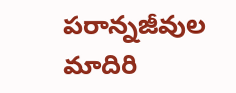పరాన్నజీవుల మాదిరి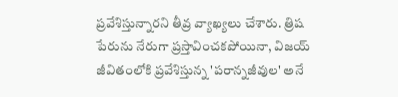ప్రవేశిస్తున్నారని తీవ్ర వ్యాఖ్యలు చేశారు. త్రిష పేరును నేరుగా ప్రస్తావించకపోయినా, విజయ్ జీవితంలోకి ప్రవేశిస్తున్న 'పరాన్నజీవుల' అనే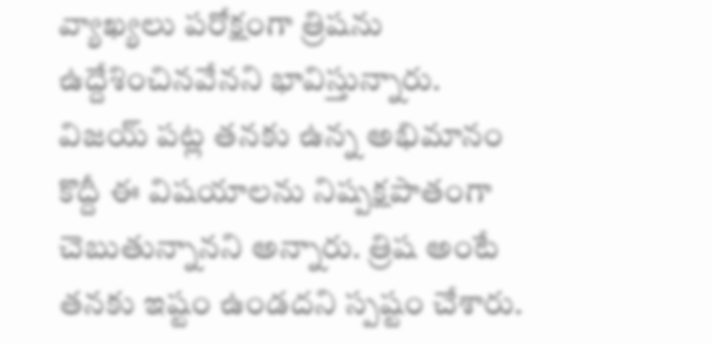వ్యాఖ్యలు పరోక్షంగా త్రిషను ఉద్దేశించినవేనని భావిస్తున్నారు. విజయ్ పట్ల తనకు ఉన్న అభిమానం కొద్దీ ఈ విషయాలను నిష్పక్షపాతంగా చెబుతున్నానని అన్నారు. త్రిష అంటే తనకు ఇష్టం ఉండదని స్పష్టం చేశారు.